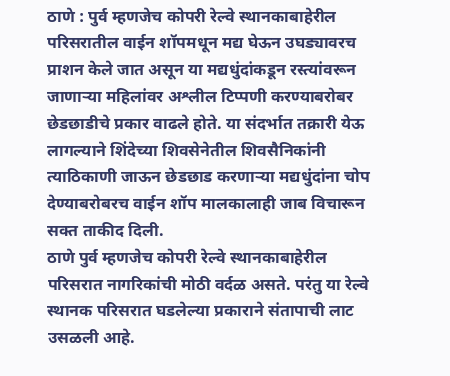ठाणे : पुर्व म्हणजेच कोपरी रेल्वे स्थानकाबाहेरील परिसरातील वाईन शॉपमधून मद्य घेऊन उघड्यावरच प्राशन केले जात असून या मद्यधुंदांकडून रस्त्यांवरून जाणाऱ्या महिलांवर अश्लील टिप्पणी करण्याबरोबर छेडछाडीचे प्रकार वाढले होते. या संदर्भात तक्रारी येऊ लागल्याने शिंदेच्या शिवसेनेतील शिवसैनिकांनी त्याठिकाणी जाऊन छेडछाड करणाऱ्या मद्यधुंदांना चोप देण्याबरोबरच वाईन शॉप मालकालाही जाब विचारून सक्त ताकीद दिली.
ठाणे पुर्व म्हणजेच कोपरी रेल्वे स्थानकाबाहेरील परिसरात नागरिकांची मोठी वर्दळ असते. परंतु या रेल्वे स्थानक परिसरात घडलेल्या प्रकाराने संतापाची लाट उसळली आहे.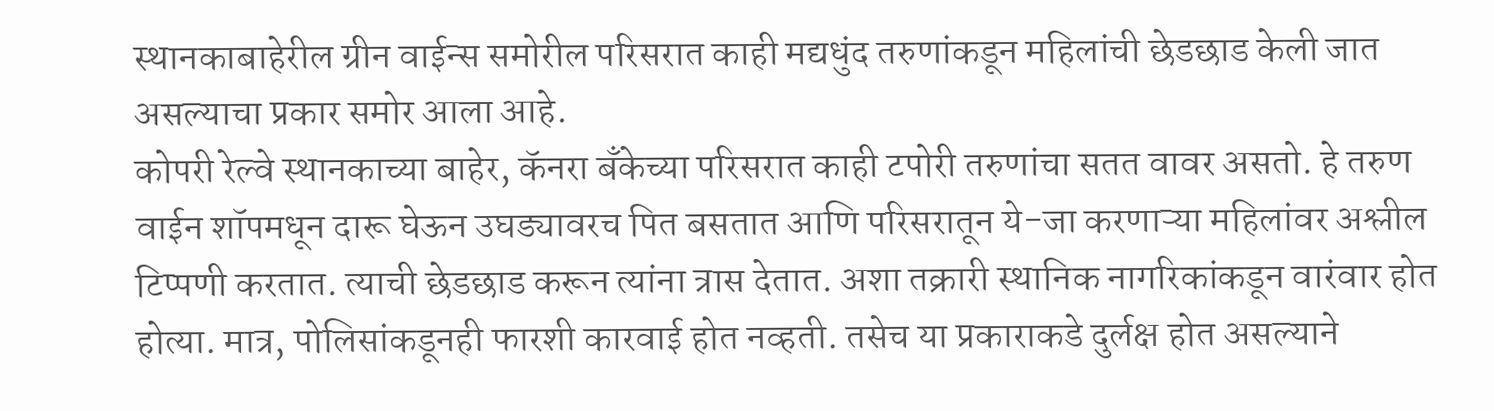स्थानकाबाहेरील ग्रीन वाईन्स समोरील परिसरात काही मद्यधुंद तरुणांकडून महिलांची छेडछाड केली जात असल्याचा प्रकार समोर आला आहे.
कोपरी रेल्वे स्थानकाच्या बाहेर, कॅनरा बँकेच्या परिसरात काही टपोरी तरुणांचा सतत वावर असतो. हे तरुण वाईन शॉपमधून दारू घेऊन उघड्यावरच पित बसतात आणि परिसरातून ये-जा करणाऱ्या महिलांवर अश्लील टिप्पणी करतात. त्याची छेडछाड करून त्यांना त्रास देतात. अशा तक्रारी स्थानिक नागरिकांकडून वारंवार होत होत्या. मात्र, पोलिसांकडूनही फारशी कारवाई होत नव्हती. तसेच या प्रकाराकडे दुर्लक्ष होत असल्याने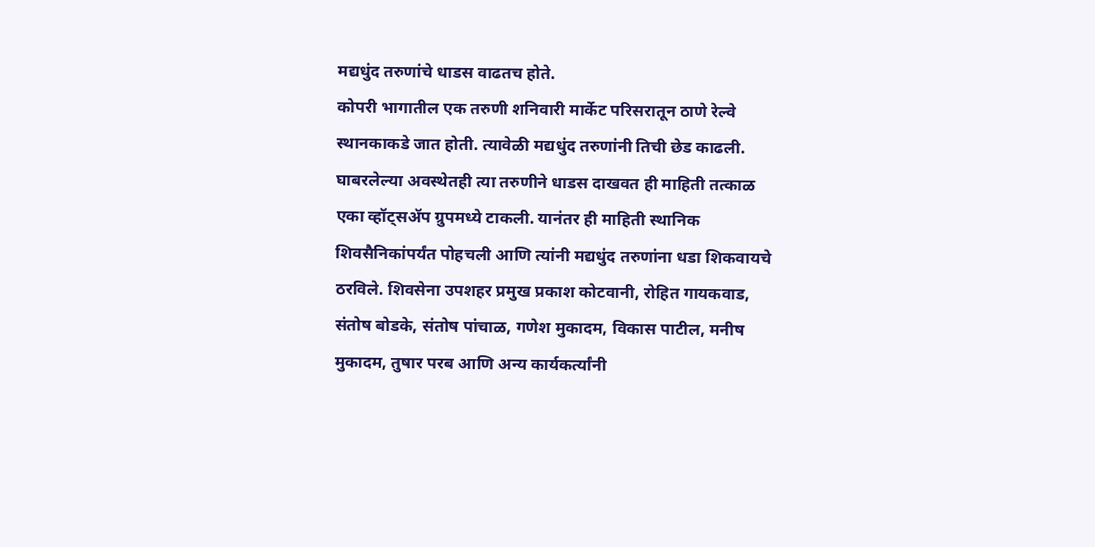मद्यधुंद तरुणांचे धाडस वाढतच होते.
कोपरी भागातील एक तरुणी शनिवारी मार्केट परिसरातून ठाणे रेल्वे स्थानकाकडे जात होती. त्यावेळी मद्यधुंद तरुणांनी तिची छेड काढली. घाबरलेल्या अवस्थेतही त्या तरुणीने धाडस दाखवत ही माहिती तत्काळ एका व्हॉट्सॲप ग्रुपमध्ये टाकली. यानंतर ही माहिती स्थानिक शिवसैनिकांपर्यंत पोहचली आणि त्यांनी मद्यधुंद तरुणांना धडा शिकवायचे ठरविले. शिवसेना उपशहर प्रमुख प्रकाश कोटवानी, रोहित गायकवाड, संतोष बोडके, संतोष पांचाळ, गणेश मुकादम, विकास पाटील, मनीष मुकादम, तुषार परब आणि अन्य कार्यकर्त्यांनी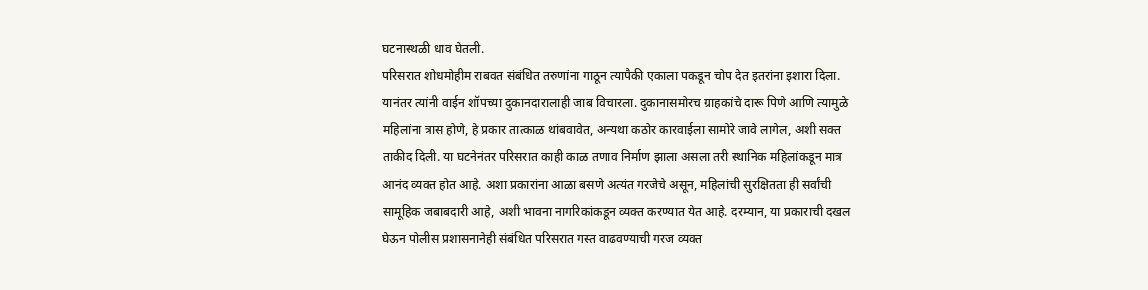घटनास्थळी धाव घेतली.
परिसरात शोधमोहीम राबवत संबंधित तरुणांना गाठून त्यापैकी एकाला पकडून चोप देत इतरांना इशारा दिला. यानंतर त्यांनी वाईन शॉपच्या दुकानदारालाही जाब विचारला. दुकानासमोरच ग्राहकांचे दारू पिणे आणि त्यामुळे महिलांना त्रास होणे, हे प्रकार तात्काळ थांबवावेत, अन्यथा कठोर कारवाईला सामोरे जावे लागेल, अशी सक्त ताकीद दिली. या घटनेनंतर परिसरात काही काळ तणाव निर्माण झाला असला तरी स्थानिक महिलांकडून मात्र आनंद व्यक्त होत आहे. अशा प्रकारांना आळा बसणे अत्यंत गरजेचे असून, महिलांची सुरक्षितता ही सर्वांची सामूहिक जबाबदारी आहे, अशी भावना नागरिकांकडून व्यक्त करण्यात येत आहे. दरम्यान, या प्रकाराची दखल घेऊन पोलीस प्रशासनानेही संबंधित परिसरात गस्त वाढवण्याची गरज व्यक्त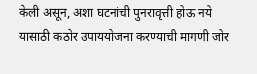केली असून, अशा घटनांची पुनरावृत्ती होऊ नये यासाठी कठोर उपाययोजना करण्याची मागणी जोर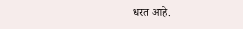धरत आहे.